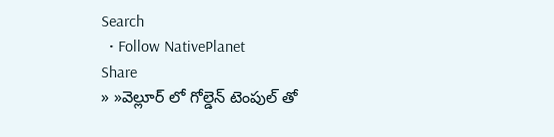Search
  • Follow NativePlanet
Share
» »వెల్లూర్ లో గోల్డెన్ టెంపుల్ తో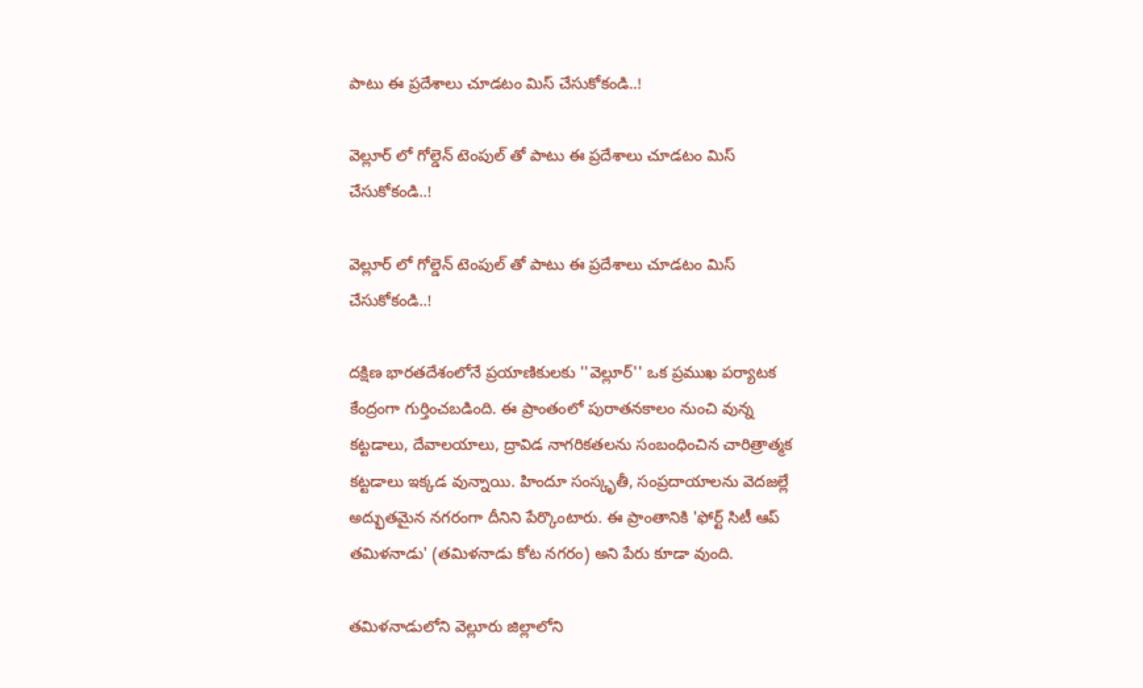పాటు ఈ ప్రదేశాలు చూడటం మిస్ చేసుకోకండి..!

వెల్లూర్ లో గోల్డెన్ టెంపుల్ తో పాటు ఈ ప్రదేశాలు చూడటం మిస్ చేసుకోకండి..!

వెల్లూర్ లో గోల్డెన్ టెంపుల్ తో పాటు ఈ ప్రదేశాలు చూడటం మిస్ చేసుకోకండి..!

దక్షిణ భారతదేశంలోనే ప్రయాణికులకు ''వెల్లూర్'' ఒక ప్రముఖ పర్యాటక కేంద్రంగా గుర్తించబడింది. ఈ ప్రాంతంలో పురాతనకాలం నుంచి వున్న కట్టడాలు, దేవాలయాలు, ద్రావిడ నాగరికతలను సంబంధించిన చారిత్రాత్మక కట్టడాలు ఇక్కడ వున్నాయి. హిందూ సంస్కృతీ, సంప్రదాయాలను వెదజల్లే అద్భుతమైన నగరంగా దీనిని పేర్కొంటారు. ఈ ప్రాంతానికి 'ఫోర్ట్ సిటీ ఆప్ తమిళనాడు' (తమిళనాడు కోట నగరం) అని పేరు కూడా వుంది.

తమిళనాడులోని వెల్లూరు జిల్లాలోని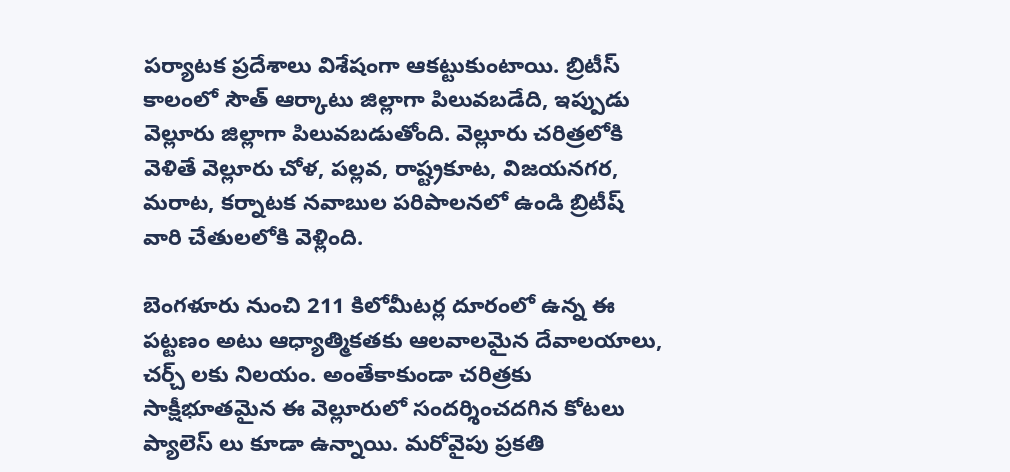పర్యాటక ప్రదేశాలు విశేషంగా ఆకట్టుకుంటాయి. బ్రిటీస్ కాలంలో సౌత్ ఆర్కాటు జిల్లాగా పిలువబడేది, ఇప్పుడు వెల్లూరు జిల్లాగా పిలువబడుతోంది. వెల్లూరు చరిత్రలోకి వెళితే వెల్లూరు చోళ, పల్లవ, రాష్ట్రకూట, విజయనగర, మరాట, కర్నాటక నవాబుల పరిపాలనలో ఉండి బ్రిటీష్ వారి చేతులలోకి వెళ్లింది.

బెంగళూరు నుంచి 211 కిలోమీటర్ల దూరంలో ఉన్న ఈ పట్టణం అటు ఆధ్యాత్మికతకు ఆలవాలమైన దేవాలయాలు, చర్చ్ లకు నిలయం. అంతేకాకుండా చరిత్రకు సాక్షీభూతమైన ఈ వెల్లూరులో సందర్శించదగిన కోటలు ప్యాలెస్ లు కూడా ఉన్నాయి. మరోవైపు ప్రకతి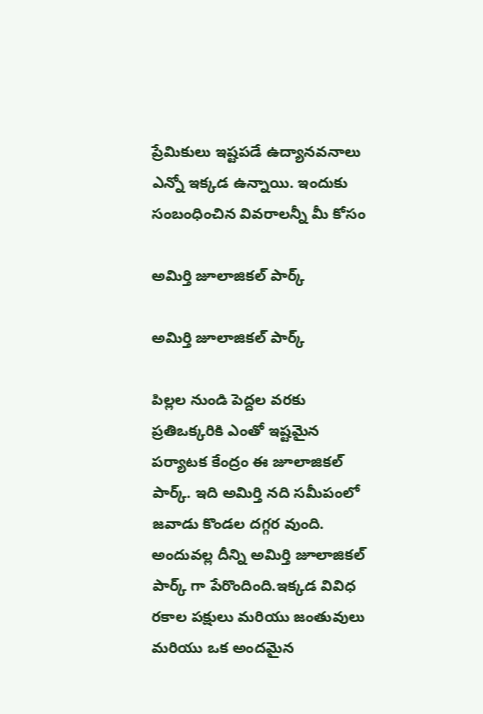ప్రేమికులు ఇష్టపడే ఉద్యానవనాలు ఎన్నో ఇక్కడ ఉన్నాయి. ఇందుకు సంబంధించిన వివరాలన్నీ మీ కోసం

అమిర్తి జూలాజికల్ పార్క్

అమిర్తి జూలాజికల్ పార్క్

పిల్లల నుండి పెద్దల వరకు ప్రతిఒక్కరికి ఎంతో ఇష్టమైన పర్యాటక కేంద్రం ఈ జూలాజికల్ పార్క్. ఇది అమిర్తి నది సమీపంలో జవాడు కొండల దగ్గర వుంది. అందువల్ల దీన్ని అమిర్తి జూలాజికల్ పార్క్ గా పేరొందింది.ఇక్కడ వివిధ రకాల పక్షులు మరియు జంతువులు మరియు ఒక అందమైన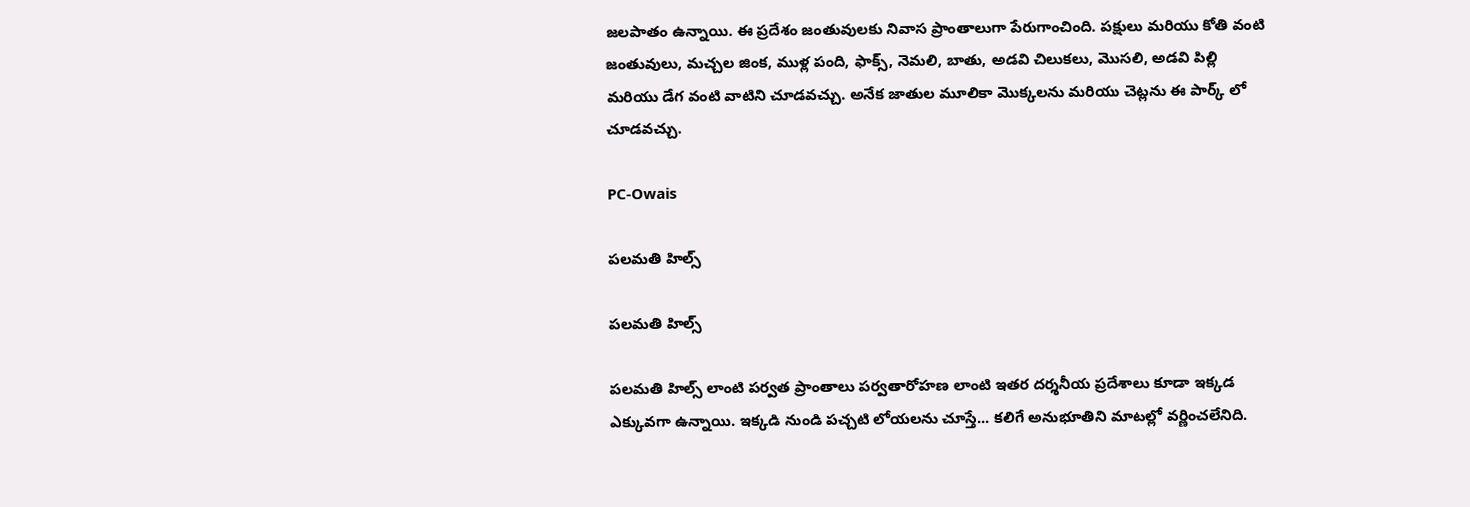జలపాతం ఉన్నాయి. ఈ ప్రదేశం జంతువులకు నివాస ప్రాంతాలుగా పేరుగాంచింది. పక్షులు మరియు కోతి వంటి జంతువులు, మచ్చల జింక, ముళ్ల పంది, ఫాక్స్, నెమలి, బాతు, అడవి చిలుకలు, మొసలి, అడవి పిల్లి మరియు డేగ వంటి వాటిని చూడవచ్చు. అనేక జాతుల మూలికా మొక్కలను మరియు చెట్లను ఈ పార్క్ లో చూడవచ్చు.

PC-Owais

పలమతి హిల్స్

పలమతి హిల్స్

పలమతి హిల్స్ లాంటి పర్వత ప్రాంతాలు పర్వతారోహణ లాంటి ఇతర దర్శనీయ ప్రదేశాలు కూడా ఇక్కడ ఎక్కువగా ఉన్నాయి. ఇక్కడి నుండి పచ్చటి లోయలను చూస్తే... కలిగే అనుభూతిని మాటల్లో వర్ణించలేనిది.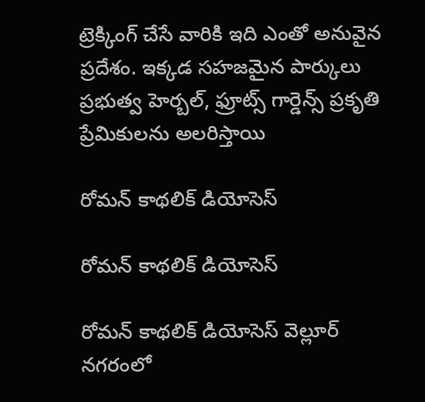ట్రెక్కింగ్ చేసే వారికి ఇది ఎంతో అనువైన ప్రదేశం. ఇక్కడ సహజమైన పార్కులు ప్రభుత్వ హెర్బల్, ఫ్రూట్స్ గార్డెన్స్ ప్రకృతి ప్రేమికులను అలరిస్తాయి

రోమన్ కాథలిక్ డియోసెస్

రోమన్ కాథలిక్ డియోసెస్

రోమన్ కాథలిక్ డియోసెస్ వెల్లూర్ నగరంలో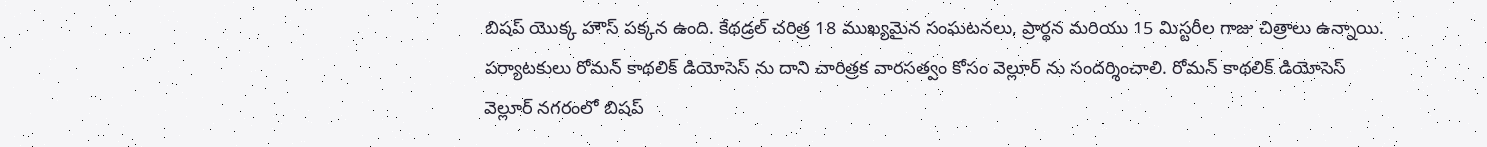బిషప్ యొక్క హౌస్ పక్కన ఉంది. కేథడ్రల్ చరిత్ర 18 ముఖ్యమైన సంఘటనలు, ప్రార్థన మరియు 15 మిస్టరీల గాజు చిత్రాలు ఉన్నాయి. పర్యాటకులు రోమన్ కాథలిక్ డియోసెస్ ను దాని చారిత్రక వారసత్వం కోసం వెల్లూర్ ను సందర్శించాలి. రోమన్ కాథలిక్ డియోసెస్ వెల్లూర్ నగరంలో బిషప్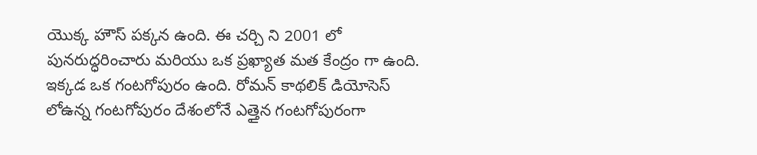యొక్క హౌస్ పక్కన ఉంది. ఈ చర్చి ని 2001 లో పునరుద్ధరించారు మరియు ఒక ప్రఖ్యాత మత కేంద్రం గా ఉంది. ఇక్కడ ఒక గంటగోపురం ఉంది. రోమన్ కాథలిక్ డియోసెస్ లోఉన్న గంటగోపురం దేశంలోనే ఎత్తైన గంటగోపురంగా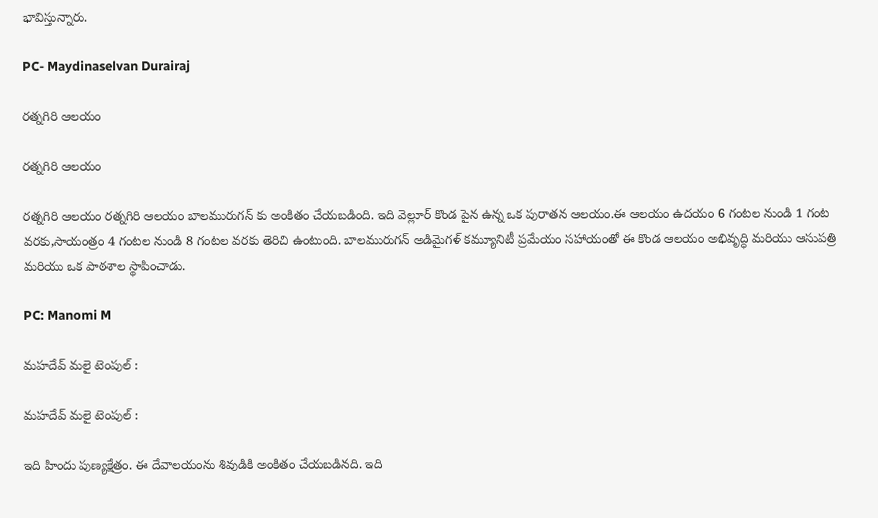భావిస్తున్నారు.

PC- Maydinaselvan Durairaj

రత్నగిరి ఆలయం

రత్నగిరి ఆలయం

రత్నగిరి ఆలయం రత్నగిరి ఆలయం బాలమురుగన్ కు అంకితం చేయబడింది. ఇది వెల్లూర్ కొండ పైన ఉన్న ఒక పురాతన ఆలయం.ఈ ఆలయం ఉదయం 6 గంటల నుండి 1 గంట వరకు,సాయంత్రం 4 గంటల నుండి 8 గంటల వరకు తెరిచి ఉంటుంది. బాలమురుగన్ అడిమైగళ్ కమ్యూనిటీ ప్రమేయం సహాయంతో ఈ కొండ ఆలయం అభివృద్ధి మరియు ఆసుపత్రి మరియు ఒక పాఠశాల స్థాపించాడు.

PC: Manomi M

మహదేవ్ మలై టెంపుల్ :

మహదేవ్ మలై టెంపుల్ :

ఇది హిందు పుణ్యక్షేత్రం. ఈ దేవాలయంను శివుడికి అంకితం చేయబడినది. ఇది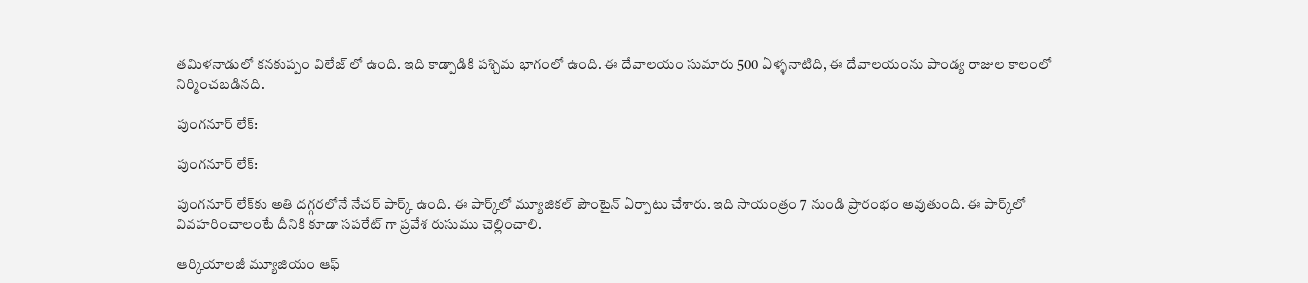తమిళనాడులో కనకుప్పం విలేజ్ లో ఉంది. ఇది కాడ్పాడికి పశ్చిమ భాగంలో ఉంది. ఈ దేవాలయం సుమారు 500 ఏళ్ళనాటిది, ఈ దేవాలయంను పాండ్య రాజుల కాలంలో నిర్మించబడినది.

పుంగనూర్‌ లేక్‌:

పుంగనూర్‌ లేక్‌:

పుంగనూర్‌ లేక్‌కు అతి దగ్గరలోనే నేచర్‌ పార్క్‌ ఉంది. ఈ పార్క్‌లో మ్యూజికల్‌ పౌంటైన్‌ ఏర్పాటు చేశారు. ఇది సాయంత్రం 7 నుండి ప్రారంభం అవుతుంది. ఈ పార్క్‌లో వివహరించాలంటే దీనికి కూడా సపరేట్‌ గా ప్రవేశ రుసుము చెల్లించాలి.

ఆర్కియాలజీ మ్యూజియం ఆఫ్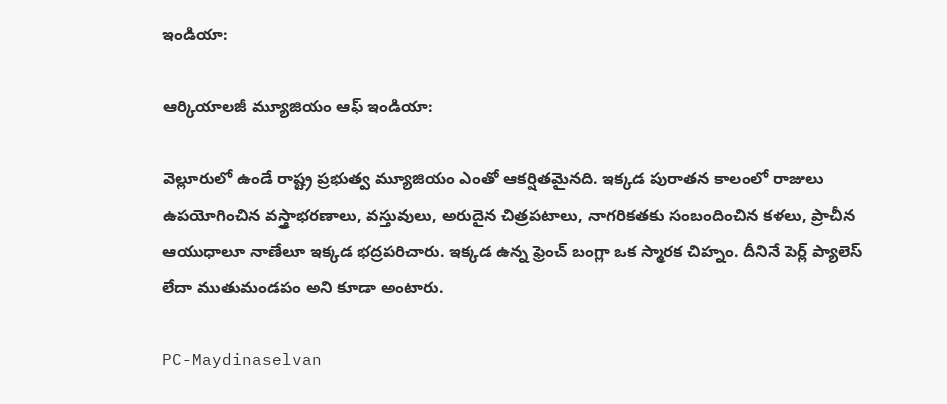ఇండియా:

ఆర్కియాలజీ మ్యూజియం ఆఫ్ ఇండియా:

వెల్లూరులో ఉండే రాష్ట్ర ప్రభుత్వ మ్యూజియం ఎంతో ఆకర్షితమైనది. ఇక్కడ పురాతన కాలంలో రాజులు ఉపయోగించిన వస్త్రాభరణాలు, వస్తువులు, అరుదైన చిత్రపటాలు, నాగరికతకు సంబందించిన కళలు, ప్రాచీన ఆయుధాలూ నాణేలూ ఇక్కడ భద్రపరిచారు. ఇక్కడ ఉన్న ఫ్రెంచ్ బంగ్లా ఒక స్మారక చిహ్నం. దీనినే పెర్ల్ ప్యాలెస్ లేదా ముతుమండపం అని కూడా అంటారు.

PC-Maydinaselvan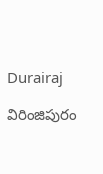Durairaj

విరింజిపురం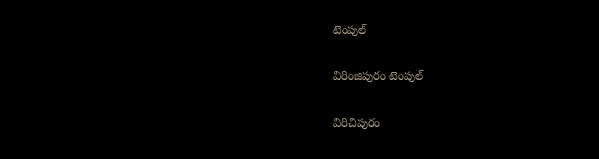టెంపుల్

విరింజిపురం టెంపుల్

విరిచిపురం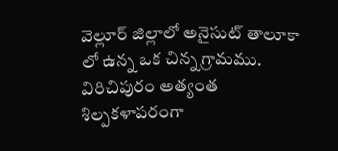వెల్లూర్ జిల్లాలో అనైసుట్ తాలూకా లో ఉన్న ఒక చిన్న గ్రామము. విరిచిపురం అత్యంత శిల్పకళాపరంగా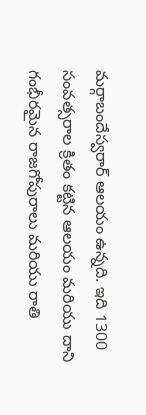మర్గాబందేస్వరార్ ఆలయం ఉన్నది. ఇది 1300 సంవత్సరాల క్రితం కట్టిన ఆలయం మరియు దాని గంభీరమైన రాజగోపురాలు మరియు రాతి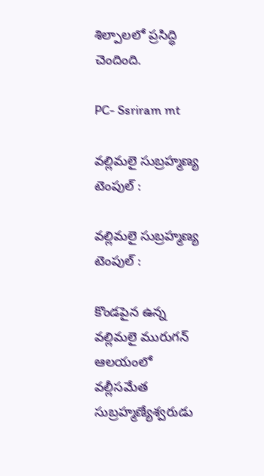శిల్పాలలో ప్రసిద్ధి చెందింది.

PC- Ssriram mt

వల్లిమలై సుబ్రహ్మణ్య టెంపుల్ :

వల్లిమలై సుబ్రహ్మణ్య టెంపుల్ :

కొండపైన ఉన్న వల్లిమలై మురుగన్‌ ఆలయంలో వల్లీసమేత సుబ్రహ్మణ్యేశ్వరుడు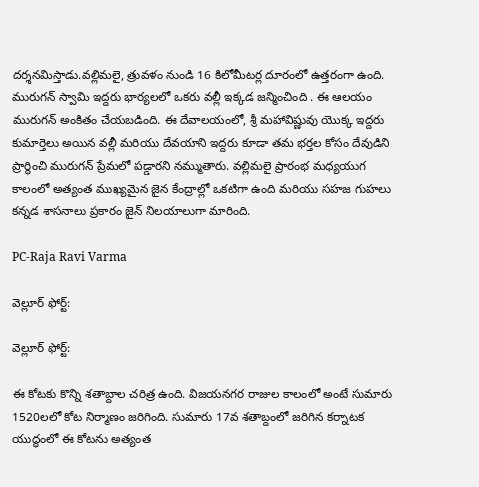దర్శనమిస్తాడు.వల్లిమలై, త్రువళం నుండి 16 కిలోమీటర్ల దూరంలో ఉత్తరంగా ఉంది. మురుగన్ స్వామి ఇద్దరు భార్యలలో ఒకరు వల్లీ ఇక్కడ జన్మించింది . ఈ ఆలయం మురుగన్ అంకితం చేయబడింది. ఈ దేవాలయంలో, శ్రీ మహావిష్ణువు యొక్క ఇద్దరు కుమార్తెలు అయిన వల్లీ మరియు దేవయాని ఇద్దరు కూడా తమ భర్తల కోసం దేవుడిని ప్రార్థించి మురుగన్ ప్రేమలో పడ్డారని నమ్ముతారు. వల్లిమలై ప్రారంభ మధ్యయుగ కాలంలో అత్యంత ముఖ్యమైన జైన కేంద్రాల్లో ఒకటిగా ఉంది మరియు సహజ గుహలు కన్నడ శాసనాలు ప్రకారం జైన్ నిలయాలుగా మారింది.

PC-Raja Ravi Varma

వెల్లూర్ ఫోర్ట్:

వెల్లూర్ ఫోర్ట్:

ఈ కోటకు కొన్ని శతాబ్దాల చరిత్ర ఉంది. విజయనగర రాజుల కాలంలో అంటే సుమారు 1520లలో కోట నిర్మాణం జరిగింది. సుమారు 17వ శతాబ్దంలో జరిగిన కర్నాటక యుద్ధంలో ఈ కోటను అత్యంత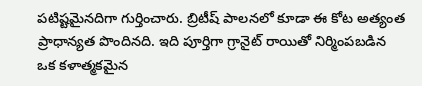పటిష్టమైనదిగా గుర్తించారు. బ్రిటీష్ పాలనలో కూడా ఈ కోట అత్యంత ప్రాధాన్యత పొందినది. ఇది పూర్తిగా గ్రానైట్ రాయితో నిర్మింపబడిన ఒక కళాత్మకమైన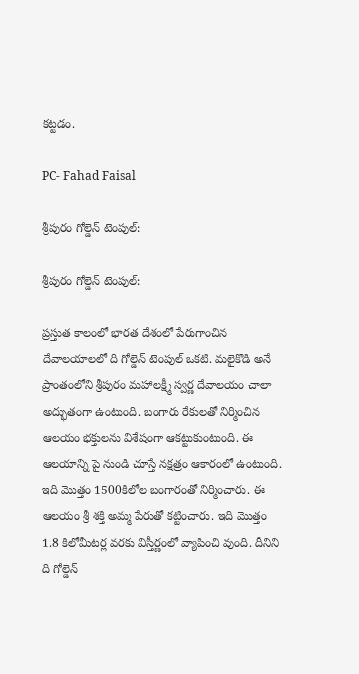కట్టడం.

PC- Fahad Faisal

శ్రీపురం గోల్డెన్ టెంపుల్:

శ్రీపురం గోల్డెన్ టెంపుల్:

ప్రస్తుత కాలంలో భారత దేశంలో పేరుగాంచిన దేవాలయాలలో ది గోల్డెన్ టెంపుల్ ఒకటి. మలైకొడి అనే ప్రాంతంలోని శ్రీపురం మహాలక్ష్మీ స్వర్ణ దేవాలయం చాలా అద్భుతంగా ఉంటుంది. బంగారు రేకులతో నిర్మించిన ఆలయం భక్తులను విశేషంగా ఆకట్టుకుంటుంది. ఈ ఆలయాన్ని పై నుండి చూస్తే నక్షత్రం ఆకారంలో ఉంటుంది. ఇది మొత్తం 1500కిలోల బంగారంతో నిర్మించారు. ఈ ఆలయం శ్రీ శక్తి అమ్మ పేరుతో కట్టించారు. ఇది మొత్తం 1.8 కిలోమీటర్ల వరకు విస్తీర్ణంలో వ్యాపించి వుంది. దీనిని ది గోల్డెన్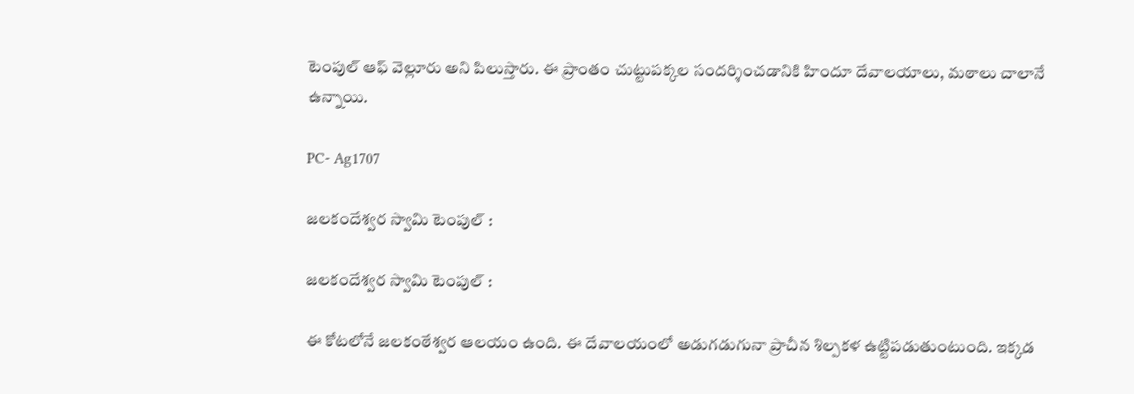టెంపుల్ ఆఫ్ వెల్లూరు అని పిలుస్తారు. ఈ ప్రాంతం చుట్టుపక్కల సందర్శించడానికి హిందూ దేవాలయాలు, మఠాలు చాలానే ఉన్నాయి.

PC- Ag1707

జలకందేశ్వర స్వామి టెంపుల్ :

జలకందేశ్వర స్వామి టెంపుల్ :

ఈ కోటలోనే జలకంఠేశ్వర ఆలయం ఉంది. ఈ దేవాలయంలో అడుగడుగునా ప్రాచీన శిల్పకళ ఉట్టిపడుతుంటుంది. ఇక్కడ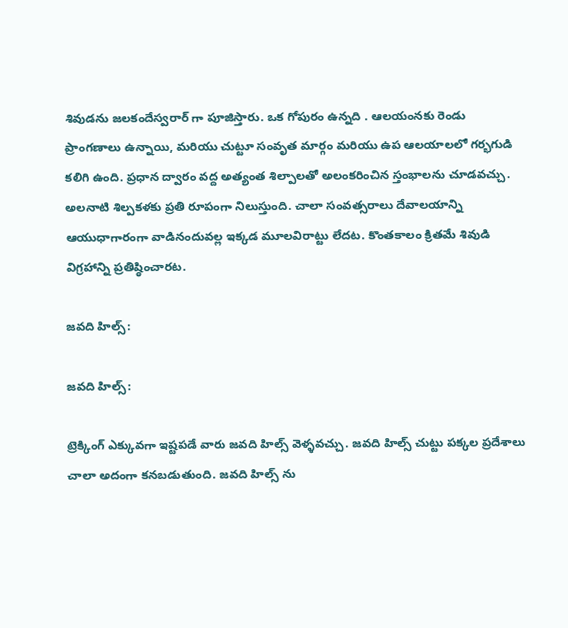శివుడను జలకందేస్వరార్ గా పూజిస్తారు. ఒక గోపురం ఉన్నది . ఆలయంనకు రెండు ప్రాంగణాలు ఉన్నాయి, మరియు చుట్టూ సంవృత మార్గం మరియు ఉప ఆలయాలలో గర్భగుడి కలిగి ఉంది. ప్రధాన ద్వారం వద్ద అత్యంత శిల్పాలతో అలంకరించిన స్తంభాలను చూడవచ్చు. అలనాటి శిల్పకళకు ప్రతి రూపంగా నిలుస్తుంది. చాలా సంవత్సరాలు దేవాలయాన్ని ఆయుధాగారంగా వాడినందువల్ల ఇక్కడ మూలవిరాట్టు లేదట. కొంతకాలం క్రితమే శివుడి విగ్రహాన్ని ప్రతిష్ఠించారట.

జవది హిల్స్:

జవది హిల్స్:

ట్రెక్కింగ్ ఎక్కువగా ఇష్టపడే వారు జవది హిల్స్ వెళ్ళవచ్చు. జవది హిల్స్ చుట్టు పక్కల ప్రదేశాలు చాలా అదంగా కనబడుతుంది. జవది హిల్స్ ను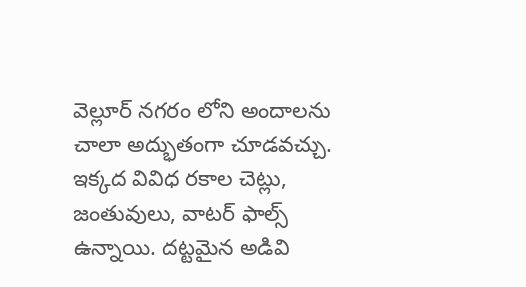వెల్లూర్ నగరం లోని అందాలను చాలా అద్భుతంగా చూడవచ్చు. ఇక్కద వివిధ రకాల చెట్లు, జంతువులు, వాటర్ ఫాల్స్ ఉన్నాయి. దట్టమైన అడివి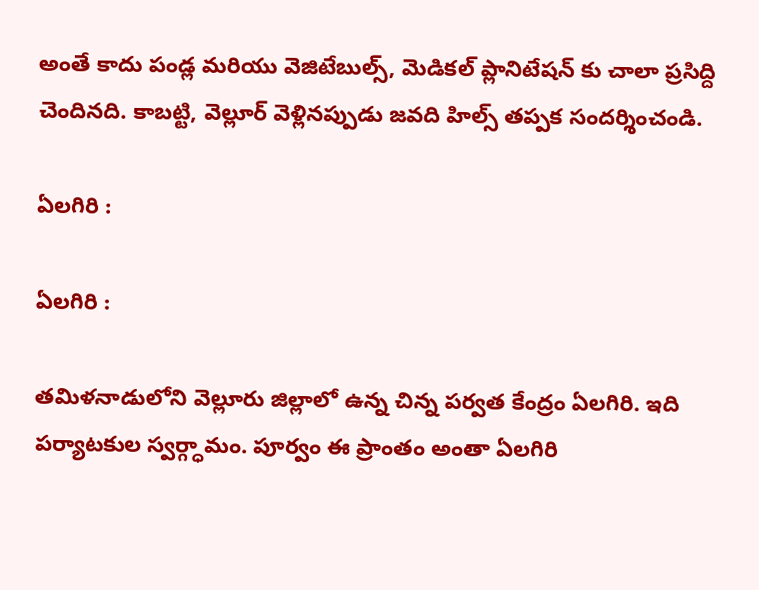అంతే కాదు పండ్ల మరియు వెజిటేబుల్స్, మెడికల్ ప్లానిటేషన్ కు చాలా ప్రసిద్ది చెందినది. కాబట్టి, వెల్లూర్ వెళ్లినప్పుడు జవది హిల్స్ తప్పక సందర్శించండి.

ఏలగిరి :

ఏలగిరి :

తమిళనాడులోని వెల్లూరు జిల్లాలో ఉన్న చిన్న పర్వత కేంద్రం ఏలగిరి. ఇది పర్యాటకుల స్వర్గ్ధామం. పూర్వం ఈ ప్రాంతం అంతా ఏలగిరి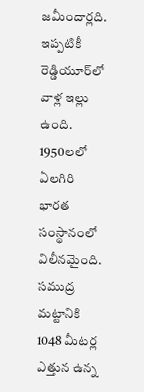జమీందార్లది. ఇప్పటికీ రెడ్డియూర్‌లో వాళ్ల ఇల్లు ఉంది. 1950లలో ఏలగిరి భారత సంస్థానంలో విలీనమైంది. సముద్ర మట్టానికి 1048 మీటర్ల ఎత్తున ఉన్న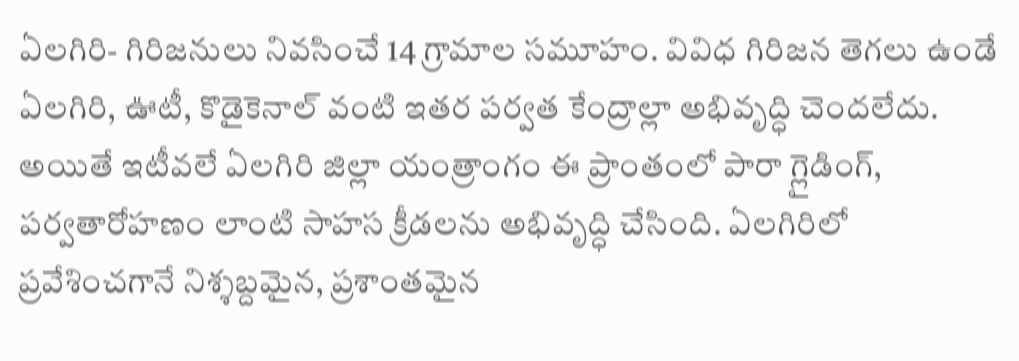ఏలగిరి- గిరిజనులు నివసించే 14 గ్రామాల సమూహం. వివిధ గిరిజన తెగలు ఉండే ఏలగిరి, ఊటీ, కొడైకెనాల్ వంటి ఇతర పర్వత కేంద్రాల్లా అభివృద్ధి చెందలేదు. అయితే ఇటీవలే ఏలగిరి జిల్లా యంత్రాంగం ఈ ప్రాంతంలో పారా గ్లైడింగ్, పర్వతారోహణం లాంటి సాహస క్రీడలను అభివృద్ధి చేసింది. ఏలగిరిలో ప్రవేశించగానే నిశ్శబ్దమైన, ప్రశాంతమైన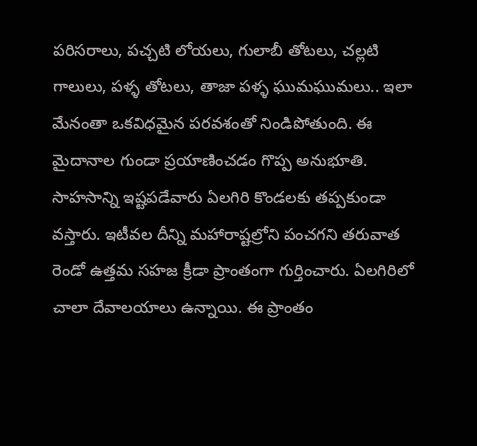పరిసరాలు, పచ్చటి లోయలు, గులాబీ తోటలు, చల్లటి గాలులు, పళ్ళ తోటలు, తాజా పళ్ళ ఘుమఘుమలు.. ఇలా మేనంతా ఒకవిధమైన పరవశంతో నిండిపోతుంది. ఈ మైదానాల గుండా ప్రయాణించడం గొప్ప అనుభూతి.
సాహసాన్ని ఇష్టపడేవారు ఏలగిరి కొండలకు తప్పకుండా వస్తారు. ఇటీవల దీన్ని మహారాష్టల్రోని పంచగని తరువాత రెండో ఉత్తమ సహజ క్రీడా ప్రాంతంగా గుర్తించారు. ఏలగిరిలో చాలా దేవాలయాలు ఉన్నాయి. ఈ ప్రాంతం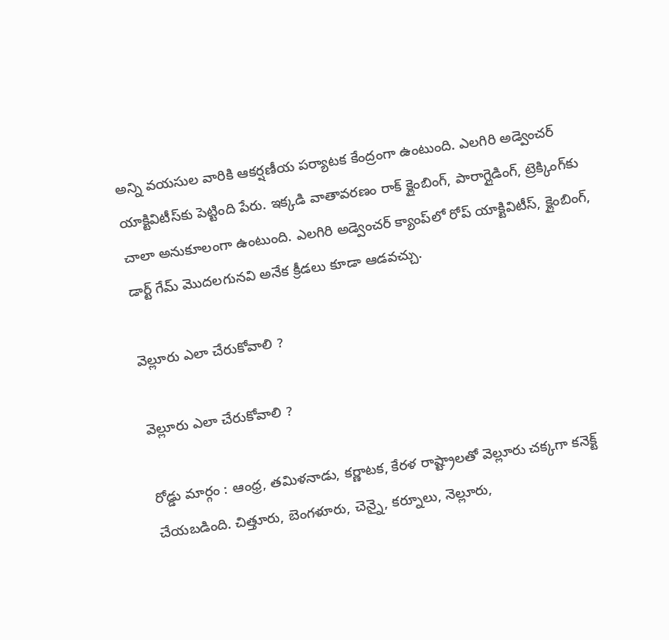అన్ని వయసుల వారికి ఆకర్షణీయ పర్యాటక కేంద్రంగా ఉంటుంది. ఎలగిరి అడ్వెంచర్‌ యాక్టివిటీస్‌కు పెట్టింది పేరు. ఇక్కడి వాతావరణం రాక్‌ క్లైంబింగ్‌, పారాగ్లైడింగ్‌, ట్రెక్కింగ్‌కు చాలా అనుకూలంగా ఉంటుంది. ఎలగిరి అడ్వెంచర్‌ క్యాంప్‌లో రోప్‌ యాక్టివిటీస్‌, క్లైంబింగ్‌, డార్ట్‌ గేమ్‌ మొదలగునవి అనేక క్రీడలు కూడా ఆడవచ్చు.

వెల్లూరు ఎలా చేరుకోవాలి ?

వెల్లూరు ఎలా చేరుకోవాలి ?

రోడ్డు మార్గం : ఆంధ్ర, తమిళనాడు, కర్ణాటక, కేరళ రాష్ట్రాలతో వెల్లూరు చక్కగా కనెక్ట్ చేయబడింది. చిత్తూరు, బెంగళూరు, చెన్నై, కర్నూలు, నెల్లూరు,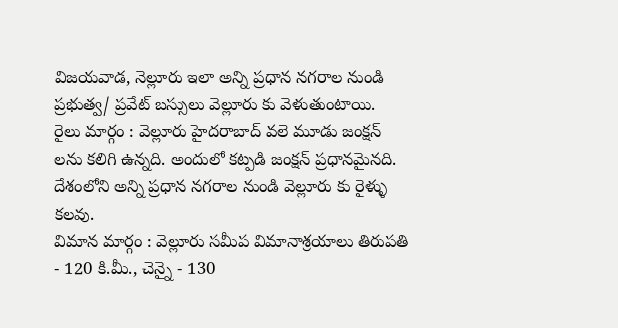విజయవాడ, నెల్లూరు ఇలా అన్ని ప్రధాన నగరాల నుండి ప్రభుత్వ/ ప్రవేట్ బస్సులు వెల్లూరు కు వెళుతుంటాయి.
రైలు మార్గం : వెల్లూరు హైదరాబాద్ వలె మూడు జంక్షన్ లను కలిగి ఉన్నది. అందులో కట్పడి జంక్షన్ ప్రధానమైనది. దేశంలోని అన్ని ప్రధాన నగరాల నుండి వెల్లూరు కు రైళ్ళు కలవు.
విమాన మార్గం : వెల్లూరు సమీప విమానాశ్రయాలు తిరుపతి - 120 కి.మీ., చెన్నై - 130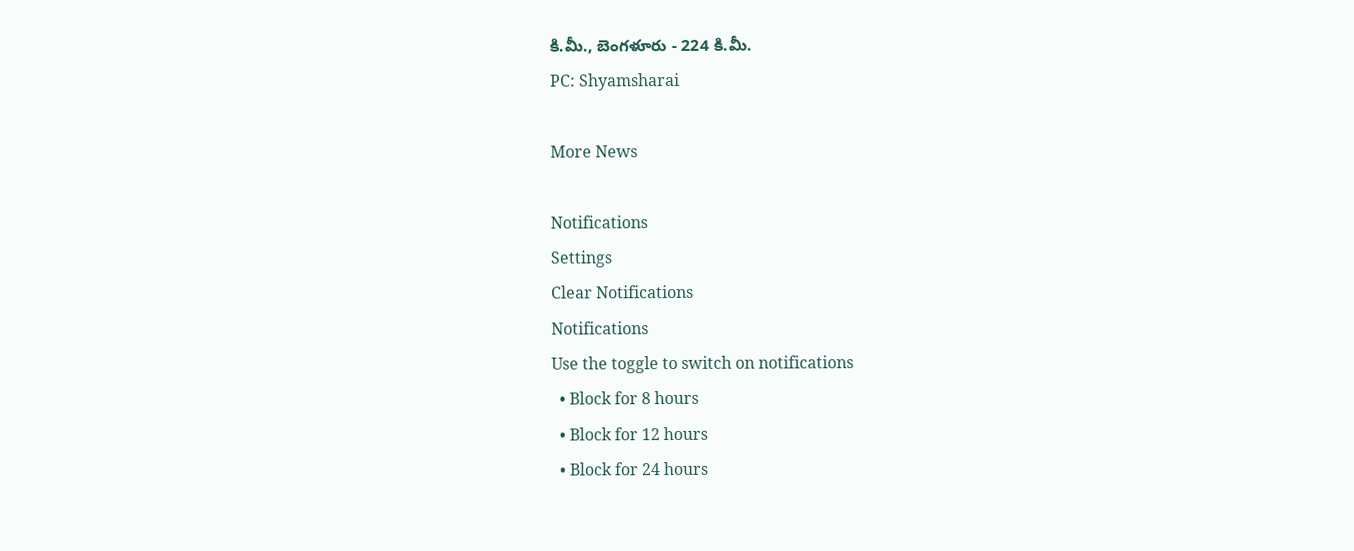కి.మీ., బెంగళూరు - 224 కి.మీ.
PC: Shyamsharai

More News

Notifications
Settings
Clear Notifications
Notifications
Use the toggle to switch on notifications
  • Block for 8 hours
  • Block for 12 hours
  • Block for 24 hours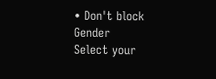• Don't block
Gender
Select your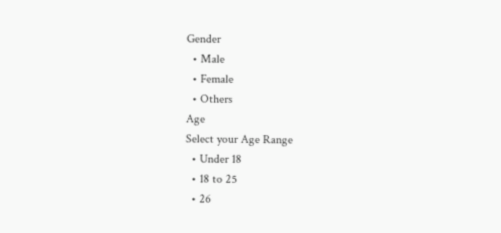Gender
  • Male
  • Female
  • Others
Age
Select your Age Range
  • Under 18
  • 18 to 25
  • 26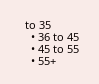to 35
  • 36 to 45
  • 45 to 55
  • 55+